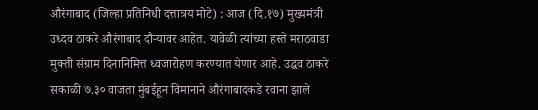औरंगाबाद (जिल्हा प्रतिनिधी दत्तात्रय मोटे) : आज (दि.१७) मुख्यमंत्री उध्दव ठाकरे औरंगाबाद दौऱ्यावर आहेत. यावेळी त्यांच्या हस्ते मराठवाडा मुक्ती संग्राम दिनानिमित्त ध्वजारोहण करण्यात येणार आहे. उद्धव ठाकरे सकाळी ७.३० वाजता मुंबईहून विमानाने औरंगाबादकडे रवाना झाले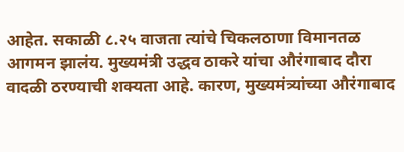आहेत. सकाळी ८.२५ वाजता त्यांचे चिकलठाणा विमानतळ आगमन झालंय. मुख्यमंत्री उद्धव ठाकरे यांचा औरंगाबाद दौरा वादळी ठरण्याची शक्यता आहे. कारण, मुख्यमंत्र्यांच्या औरंगाबाद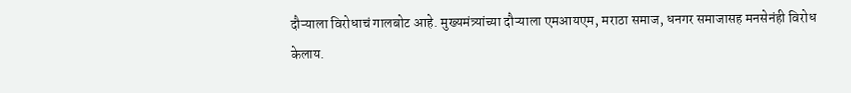दौऱ्याला विरोधाचं गालबोट आहे. मुख्यमंत्र्यांच्या दौऱ्याला एमआयएम, मराठा समाज, धनगर समाजासह मनसेनंही विरोध केलाय.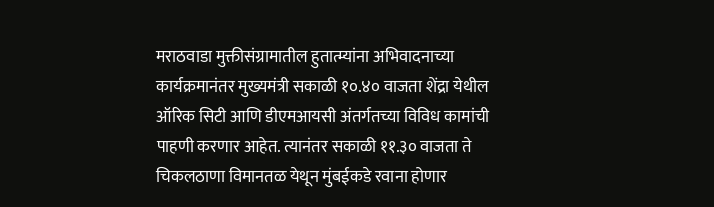मराठवाडा मुक्तीसंग्रामातील हुतात्म्यांना अभिवादनाच्या कार्यक्रमानंतर मुख्यमंत्री सकाळी १०.४० वाजता शेंद्रा येथील ऑरिक सिटी आणि डीएमआयसी अंतर्गतच्या विविध कामांची पाहणी करणार आहेत. त्यानंतर सकाळी ११.३० वाजता ते चिकलठाणा विमानतळ येथून मुंबईकडे रवाना होणार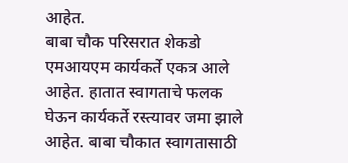आहेत.
बाबा चौक परिसरात शेकडो एमआयएम कार्यकर्ते एकत्र आले आहेत. हातात स्वागताचे फलक घेऊन कार्यकर्ते रस्त्यावर जमा झाले आहेत. बाबा चौकात स्वागतासाठी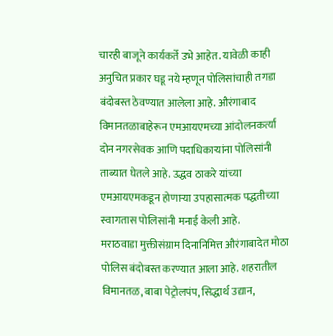चारही बाजूने कार्यकर्ते उभे आहेत. यावेळी काही अनुचित प्रकार घडू नये म्हणून पोलिसांचाही तगडा बंदोबस्त ठेवण्यात आलेला आहे. औरंगाबाद विमानतळाबाहेरून एमआयएमच्या आंदोलनकर्त्या दोन नगरसेवक आणि पदाधिकाऱ्यांना पोलिसांनी ताब्यात घेतले आहे. उद्धव ठाकरे यांच्या एमआयएमकडून होणाऱ्या उपहासात्मक पद्धतीच्या स्वागतास पोलिसांनी मनाई केली आहे.
मराठवाडा मुक्तीसंग्राम दिनानिमित्त औरंगाबादेत मोठा पोलिस बंदोबस्त करण्यात आला आहे. शहरातील विमानतळ, बाबा पेट्रोलपंप, सिद्धार्थ उद्यान,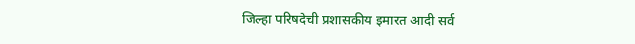जिल्हा परिषदेची प्रशासकीय इमारत आदी सर्व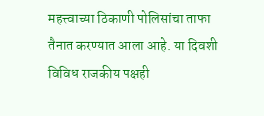महत्त्वाच्या ठिकाणी पोलिसांचा ताफा तैनात करण्यात आला आहे. या दिवशी विविध राजकीय पक्षही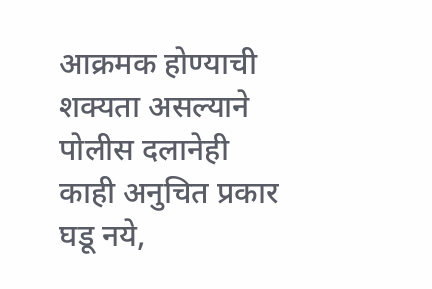आक्रमक होण्याची शक्यता असल्याने पोलीस दलानेही काही अनुचित प्रकार घडू नये,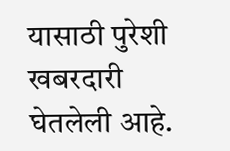यासाठी पुरेशी खबरदारी घेतलेली आहे.